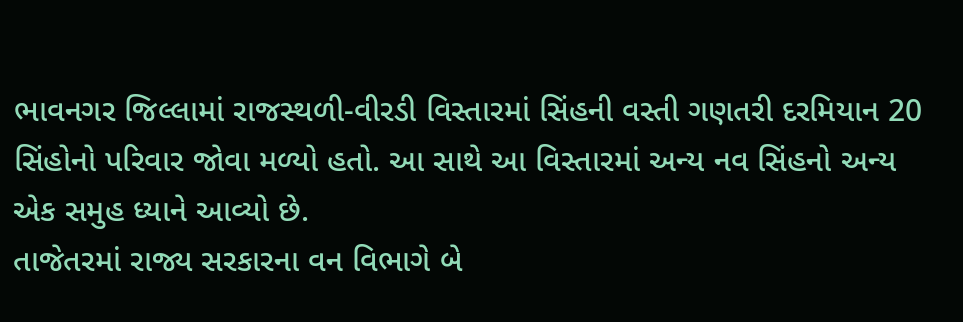ભાવનગર જિલ્લામાં રાજસ્થળી-વીરડી વિસ્તારમાં સિંહની વસ્તી ગણતરી દરમિયાન 20 સિંહોનો પરિવાર જોવા મળ્યો હતો. આ સાથે આ વિસ્તારમાં અન્ય નવ સિંહનો અન્ય એક સમુહ ધ્યાને આવ્યો છે.
તાજેતરમાં રાજ્ય સરકારના વન વિભાગે બે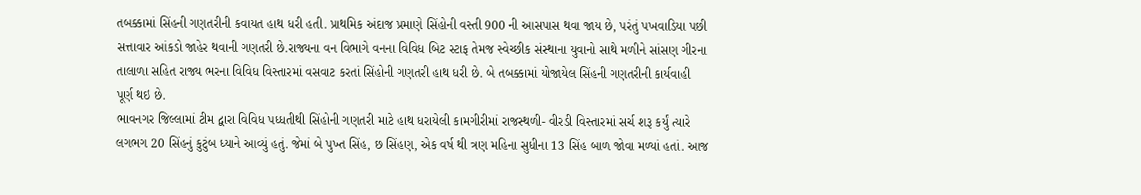તબક્કામાં સિંહની ગણતરીની કવાયત હાથ ધરી હતી. પ્રાથમિક અંદાજ પ્રમાણે સિંહોની વસ્તી 900 ની આસપાસ થવા જાય છે, પરંતું પખવાડિયા પછી સત્તાવાર આંકડો જાહેર થવાની ગણતરી છે.રાજ્યના વન વિભાગે વનના વિવિધ બિટ સ્ટાફ તેમજ સ્વેચ્છીક સંસ્થાના યુવાનો સાથે મળીને સાંસણ ગીરના તાલાળા સહિત રાજ્ય ભરના વિવિધ વિસ્તારમાં વસવાટ કરતાં સિંહોની ગણતરી હાથ ધરી છે. બે તબક્કામાં યોજાયેલ સિંહની ગણતરીની કાર્યવાહી પૂર્ણ થઇ છે.
ભાવનગર જિલ્લામાં ટીમ દ્વારા વિવિધ પધ્ધતીથી સિંહોની ગણતરી માટે હાથ ધરાયેલી કામગીરીમાં રાજસ્થળી- વીરડી વિસ્તારમાં સર્ચ શરૂ કર્યું ત્યારે લગભગ 20 સિંહનું કુટુંબ ધ્યાને આવ્યું હતું. જેમાં બે પુખ્ત સિંહ, છ સિંહણ, એક વર્ષ થી ત્રણ મહિના સુધીના 13 સિંહ બાળ જોવા મળ્યાં હતાં. આજ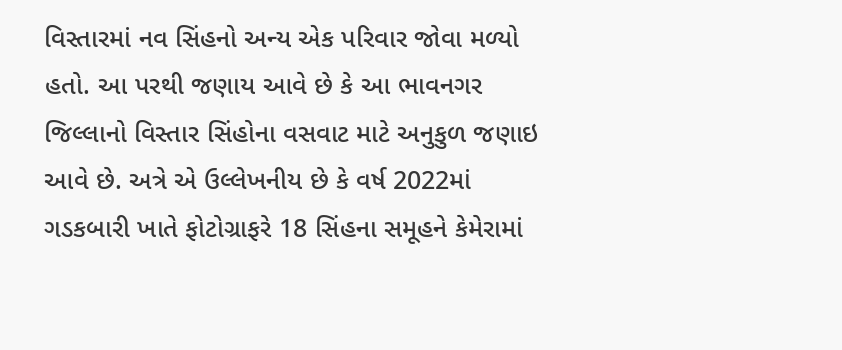વિસ્તારમાં નવ સિંહનો અન્ય એક પરિવાર જોવા મળ્યો હતો. આ પરથી જણાય આવે છે કે આ ભાવનગર જિલ્લાનો વિસ્તાર સિંહોના વસવાટ માટે અનુકુળ જણાઇ આવે છે. અત્રે એ ઉલ્લેખનીય છે કે વર્ષ 2022માં ગડકબારી ખાતે ફોટોગ્રાફરે 18 સિંહના સમૂહને કેમેરામાં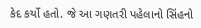કેદ કર્યો હતો. જે આ ગણતરી પહેલાનો સિંહનો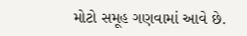મોટો સમૂહ ગણવામાં આવે છે.